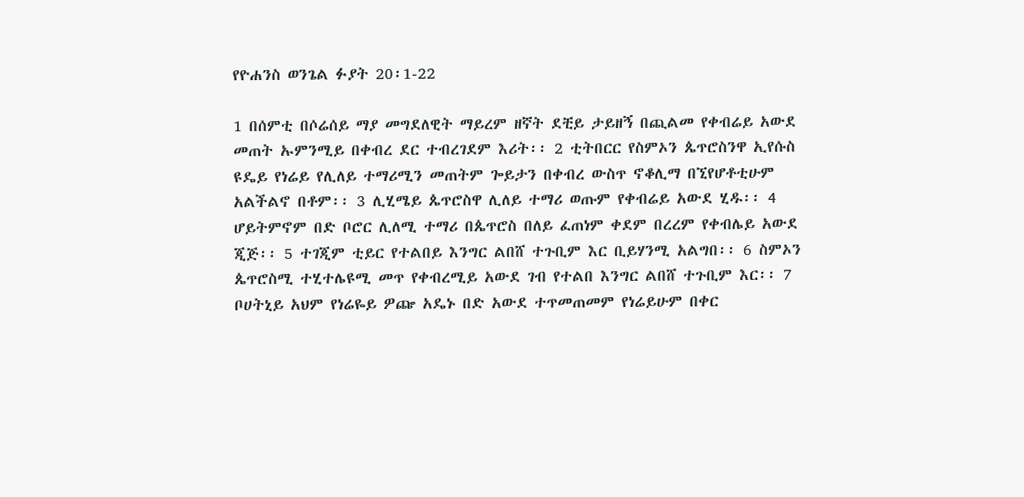የዮሐንስ ወንጌል ፉያት 20፡1-22

1 በሰምቲ በሶሬሰይ ማያ መግደለዊት ማይረም ዘኛት ደቺይ ታይዘኝ በጪልመ የቀብሬይ አውደ መጠት ኡምንሚይ በቀብረ ደር ተብረገደም እሪት፡፡ 2 ቲትበርር የስምኦን ጴጥሮስንዋ ኢየሱስ ዩዴይ የነሬይ የሊለይ ተማሪሚን መጠትም ጐይታን በቀብረ ውስጥ ኖቆሊማ በኚየሆቶቲሁም አልችልኖ በቶም፡፡ 3 ሊሂሜይ ጴጥሮስዋ ሊለይ ተማሪ ወጡም የቀብሬይ አውደ ሂዱ፡፡ 4 ሆይትምኖም በድ ቦሮር ሊለሚ ተማሪ በጴጥሮስ በለይ ፈጠነም ቀደም በረረም የቀብሌይ አውደ ጂጅ፡፡ 5 ተገጂም ቲይር የተልበይ እንግር ልበሸ ተጉቢም እር ቢይሃንሚ አልግበ፡፡ 6 ስምኦን ጴጥሮስሚ ተሂተሌዩሚ መጥ የቀብረሚይ አውደ ገብ የተልበ እንግር ልበሸ ተጉቢም እር፡፡ 7 ቦሀትኒይ አህም የነሬዬይ ዎጬ አዴኑ በድ አውደ ተጥመጠመም የነሬይሁም በቀር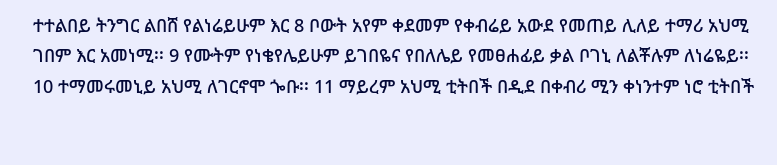ተተልበይ ትንግር ልበሸ የልነሬይሁም እር 8 ቦውት አየም ቀደመም የቀብሬይ አውደ የመጠይ ሊለይ ተማሪ አህሚ ገበም እር አመነሚ፡፡ 9 የሙትም የነቄየሌይሁም ይገበዬና የበለሌይ የመፀሐፊይ ቃል ቦገኒ ለልቾሉም ለነሬዬይ፡፡ 10 ተማመሩመኒይ አህሚ ለገርኖሞ ጐቡ፡፡ 11 ማይረም አህሚ ቲትበች በዲደ በቀብሪ ሚን ቀነንተም ነሮ ቲትበች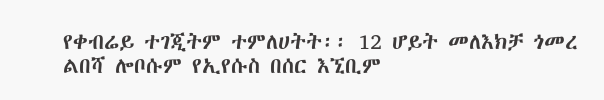የቀብሬይ ተገጂትም ተምለሀትት፡፡ 12 ሆይት መለእክቻ ጎመረ ልበሻ ሎቦሱም የኢየሱስ በሰር እኚቢም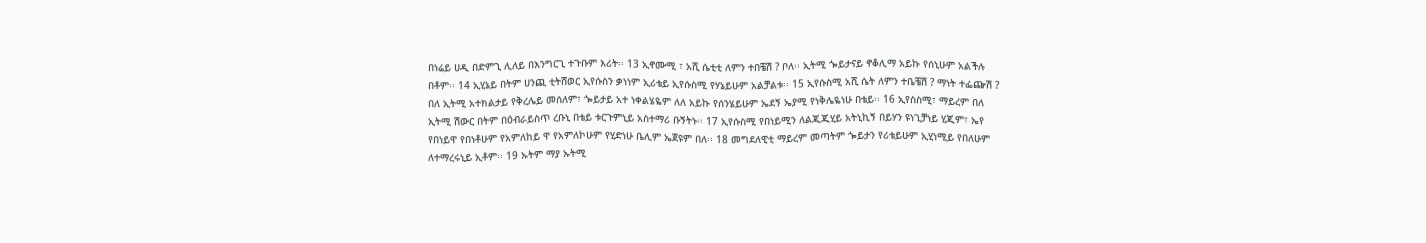በነሬይ ሀዲ በድምጊ ሊለይ በእንግርጊ ተጉቡም እሪት፡፡ 13 ኢኖሙሚ ፣ አሺ ሴቲቲ ለምን ተበቼሽ ? ቦለ፡፡ ኢትሚ ጐይታናይ ኖቆሊማ አይኩ የሰኒሁም አልችሉ በቶም፡፡ 14 ኢሂኔይ በትም ሀንጪ ቲትሸወር ኢየሱስን ቃነነም ኢሪቴይ ኢየሱስሚ የሃኔይሁም አልቻልቱ፡፡ 15 ኢየሱስሚ አሺ ሴት ለምን ተቤቼሽ ? ማነት ተፌጬሽ ? በለ ኢትሚ አተክልታይ የቅረሌይ መሰለም፣ ጐይታይ አተ ነቀልሄዬም ለለ አይኩ የሰንሄይሁም ኤደኝ ኤያሚ የነቅሌዬነሁ በቴይ፡፡ 16 ኢየስስሚ፣ ማይረም በለ ኢትሚ ሽውር በትም በዕብራይስጥ ረቡኒ በቴይ ቱርጉምኒይ አስተማሪ ቡኝትኑ፡፡ 17 ኢየሱስሚ የበነይሚን ለልጂጂሂይ አትኒኪኝ በይሃን ዩነጊቻነይ ሂጂም፣ ኤየ የበነይዋ የበነቶሁም የአምለከይ ዋ የአምለኮሁም የሂድነሁ ቤሊም ኤጀዩም በለ፡፡ 18 መግደለዊቲ ማይረም መጣትም ጐይታን የሪቴይሁም ኢሂነሚይ የበለሁም ለተማረሩኒይ ኢቶም፡፡ 19 ኡትም ማያ ኡትሚ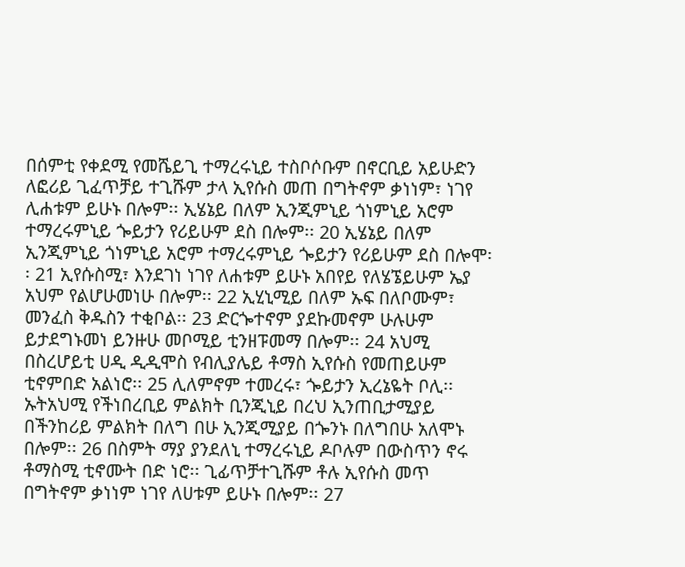በሰምቲ የቀደሚ የመሼይጊ ተማረሩኒይ ተስቦሶቡም በኖርቢይ አይሁድን ለፎሪይ ጊፈጥቻይ ተጊሹም ታላ ኢየሱስ መጠ በግትኖም ቃነነም፣ ነገየ ሊሐቱም ይሁኑ በሎም፡፡ ኢሄኔይ በለም ኢንጂምኒይ ጎነምኒይ አሮም ተማረሩምኒይ ጐይታን የሪይሁም ደስ በሎም፡፡ 20 ኢሄኔይ በለም ኢንጂምኒይ ጎነምኒይ አሮም ተማረሩምኒይ ጐይታን የሪይሁም ደስ በሎሞ፡፡ 21 ኢየሱስሚ፣ እንደገነ ነገየ ለሐቱም ይሁኑ አበየይ የለሄኜይሁም ኤያ አህም የልሆሁመነሁ በሎም፡፡ 22 ኢሂኒሚይ በለም ኡፍ በለቦሙም፣ መንፈስ ቅዱስን ተቂቦል፡፡ 23 ድርጐተኖም ያደኩመኖም ሁሉሁም ይታደግኑመነ ይንዙሁ መቦሚይ ቲንዘፑመማ በሎም፡፡ 24 አህሚ በስረሆይቲ ሀዲ ዲዲሞስ የብሊያሌይ ቶማስ ኢየሱስ የመጠይሁም ቲኖምበድ አልነሮ፡፡ 25 ሊለምኖም ተመረሩ፣ ጐይታን ኢረኔዬት ቦሊ፡፡ ኡትአህሚ የችነበረቢይ ምልክት ቢንጂኒይ በረህ ኢንጠቢታሚያይ በችንከሪይ ምልክት በለግ በሁ ኢንጂሚያይ በጐንኑ በለግበሁ አለሞኑ በሎም፡፡ 26 በስምት ማያ ያንደለኒ ተማረሩኒይ ዶቦሉም በውስጥን ኖሩ ቶማስሚ ቲኖሙት በድ ነሮ፡፡ ጊፊጥቻተጊሹም ቶሉ ኢየሱስ መጥ በግትኖም ቃነነም ነገየ ለሀቱም ይሁኑ በሎም፡፡ 27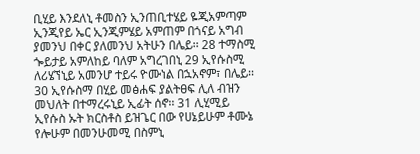ቢሂይ እንደለኒ ቶመስን ኢንጠቢተሄይ ዬጂአምጣም ኢንጂየይ ኤር ኢንጂምሄይ አምጠም በጎናይ አግብ ያመንህ በቀር ያለመንህ አትሁን በሌይ፡፡ 28 ተማስሚ ጐይታይ አምለከይ ባለም አግረገበኒ 29 ኢየሱስሚ ለሪሄኘኒይ አመንሆ ተይሩ ዮሙነል በኋአኖም፣ በሌይ፡፡ 30 ኢየሱስማ በሂይ መፅሐፍ ያልትፀፍ ሊለ ብዝን መህለት በተማረሩኒይ ኢፊት ሰኖ፡፡ 31 ሊሂሚይ ኢየሱስ ኡት ክርስቶስ ይዝጌር በው የሀኔይሁም ቶሙኔ የሎሁም በመንሁመሚ በስምኒ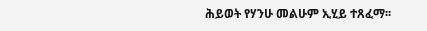ሕይወት የሃንሁ መልሁም ኢሂይ ተጸፈማ፡፡